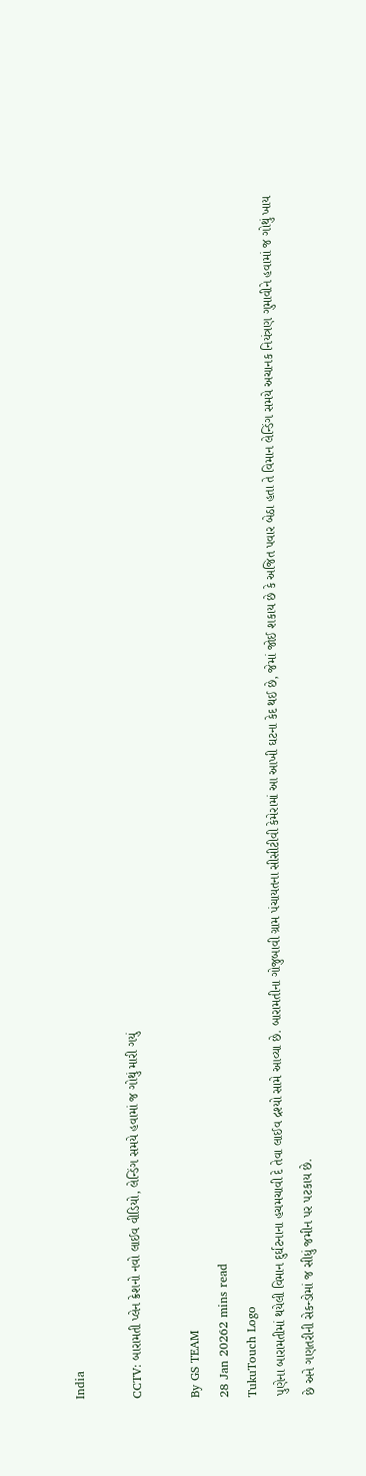India

CCTV: બારામતી પ્લેન ક્રેશનો નવો લાઈવ વીડિયો, લેન્ડિંગ સમયે હવામાં જ ગોથું મારી ગયું

By GS TEAM
28 Jan 20262 mins read
TukuTouch Logo
પુણેના બારામતીમાં થયેલી વિમાન દુર્ઘટનાના હચમચાવી દે તેવા લાઈવ દ્રશ્યો સામે આવ્યા છે. બારામતીના ગોજુબાવી ગ્રામ પંચાયતના સીસીટીવી કેમેરામાં આ આખી ઘટના કેદ થઈ છે, જેમાં જોઈ શકાય છે કે અજિત પવાર બેઠા હતા તે વિમાન લેન્ડિંગ સમયે અચાનક નિયંત્રણ ગુમાવીને હવામાં જ ગોથું ખાય છે અને ગણતરીની સેકન્ડોમાં જ સીધું જમીન પર પટકાય છે.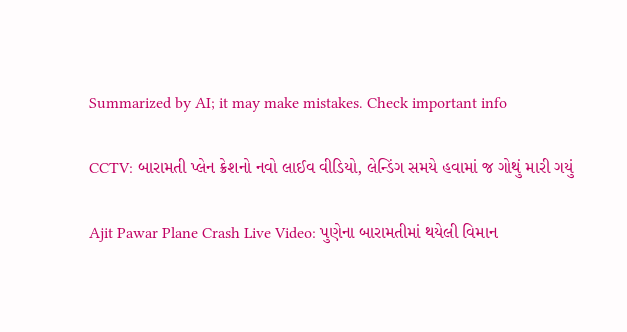Summarized by AI; it may make mistakes. Check important info

CCTV: બારામતી પ્લેન ક્રેશનો નવો લાઈવ વીડિયો, લેન્ડિંગ સમયે હવામાં જ ગોથું મારી ગયું

Ajit Pawar Plane Crash Live Video: પુણેના બારામતીમાં થયેલી વિમાન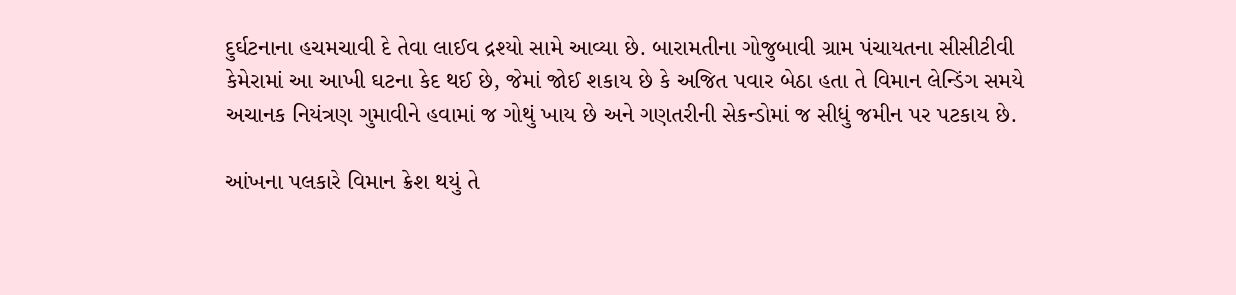દુર્ઘટનાના હચમચાવી દે તેવા લાઈવ દ્રશ્યો સામે આવ્યા છે. બારામતીના ગોજુબાવી ગ્રામ પંચાયતના સીસીટીવી કેમેરામાં આ આખી ઘટના કેદ થઈ છે, જેમાં જોઈ શકાય છે કે અજિત પવાર બેઠા હતા તે વિમાન લેન્ડિંગ સમયે અચાનક નિયંત્રણ ગુમાવીને હવામાં જ ગોથું ખાય છે અને ગણતરીની સેકન્ડોમાં જ સીધું જમીન પર પટકાય છે.

આંખના પલકારે વિમાન ક્રેશ થયું તે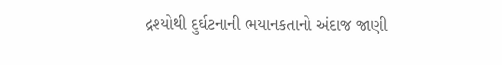દ્રશ્યોથી દુર્ઘટનાની ભયાનકતાનો અંદાજ જાણી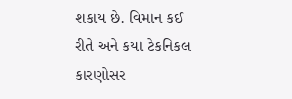શકાય છે. વિમાન કઈ રીતે અને કયા ટેકનિકલ કારણોસર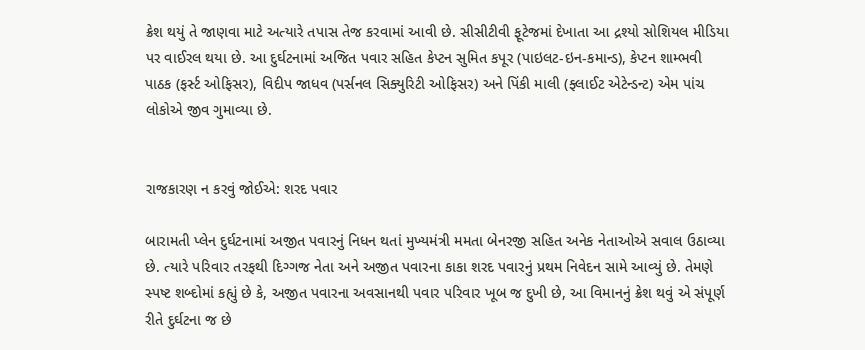ક્રેશ થયું તે જાણવા માટે અત્યારે તપાસ તેજ કરવામાં આવી છે. સીસીટીવી ફૂટેજમાં દેખાતા આ દ્રશ્યો સોશિયલ મીડિયા પર વાઈરલ થયા છે. આ દુર્ઘટનામાં અજિત પવાર સહિત કેપ્ટન સુમિત કપૂર (પાઇલટ-ઇન-કમાન્ડ), કેપ્ટન શામ્ભવી પાઠક (ફર્સ્ટ ઓફિસર), વિદીપ જાધવ (પર્સનલ સિક્યુરિટી ઓફિસર) અને પિંકી માલી (ફ્લાઈટ એટેન્ડન્ટ) એમ પાંચ લોકોએ જીવ ગુમાવ્યા છે.


રાજકારણ ન કરવું જોઈએ: શરદ પવાર

બારામતી પ્લેન દુર્ઘટનામાં અજીત પવારનું નિધન થતાં મુખ્યમંત્રી મમતા બેનરજી સહિત અનેક નેતાઓએ સવાલ ઉઠાવ્યા છે. ત્યારે પરિવાર તરફથી દિગ્ગજ નેતા અને અજીત પવારના કાકા શરદ પવારનું પ્રથમ નિવેદન સામે આવ્યું છે. તેમણે સ્પષ્ટ શબ્દોમાં કહ્યું છે કે, અજીત પવારના અવસાનથી પવાર પરિવાર ખૂબ જ દુખી છે, આ વિમાનનું ક્રેશ થવું એ સંપૂર્ણ રીતે દુર્ઘટના જ છે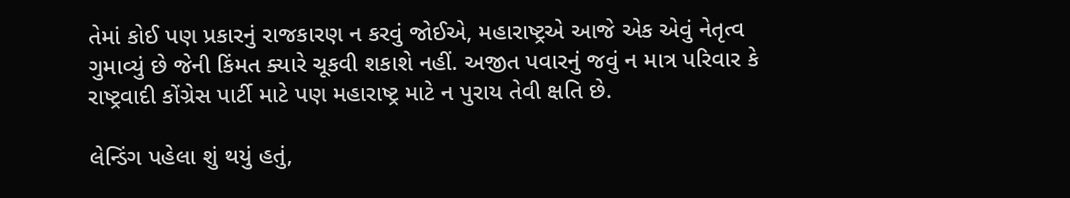તેમાં કોઈ પણ પ્રકારનું રાજકારણ ન કરવું જોઈએ, મહારાષ્ટ્રએ આજે એક એવું નેતૃત્વ ગુમાવ્યું છે જેની કિંમત ક્યારે ચૂકવી શકાશે નહીં. અજીત પવારનું જવું ન માત્ર પરિવાર કે રાષ્ટ્રવાદી કોંગ્રેસ પાર્ટી માટે પણ મહારાષ્ટ્ર માટે ન પુરાય તેવી ક્ષતિ છે.

લેન્ડિંગ પહેલા શું થયું હતું,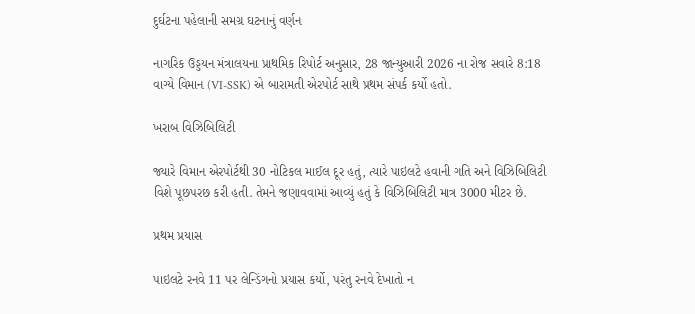દુર્ઘટના પહેલાની સમગ્ર ઘટનાનું વર્ણન

નાગરિક ઉડ્ડયન મંત્રાલયના પ્રાથમિક રિપોર્ટ અનુસાર, 28 જાન્યુઆરી 2026 ના રોજ સવારે 8:18 વાગ્યે વિમાન (VI-SSK) એ બારામતી એરપોર્ટ સાથે પ્રથમ સંપર્ક કર્યો હતો.

ખરાબ વિઝિબિલિટી

જ્યારે વિમાન એરપોર્ટથી 30 નોટિકલ માઈલ દૂર હતું, ત્યારે પાઇલટે હવાની ગતિ અને વિઝિબિલિટી વિશે પૂછપરછ કરી હતી. તેમને જણાવવામાં આવ્યું હતું કે વિઝિબિલિટી માત્ર 3000 મીટર છે.

પ્રથમ પ્રયાસ

પાઇલટે રનવે 11 પર લેન્ડિંગનો પ્રયાસ કર્યો, પરંતુ રનવે દેખાતો ન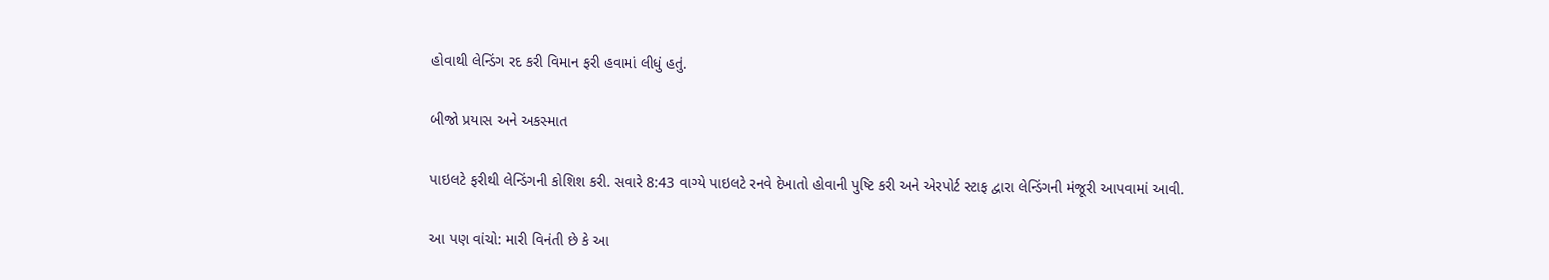હોવાથી લેન્ડિંગ રદ કરી વિમાન ફરી હવામાં લીધું હતું.

બીજો પ્રયાસ અને અકસ્માત

પાઇલટે ફરીથી લેન્ડિંગની કોશિશ કરી. સવારે 8:43 વાગ્યે પાઇલટે રનવે દેખાતો હોવાની પુષ્ટિ કરી અને એરપોર્ટ સ્ટાફ દ્વારા લેન્ડિંગની મંજૂરી આપવામાં આવી.

આ પણ વાંચો: મારી વિનંતી છે કે આ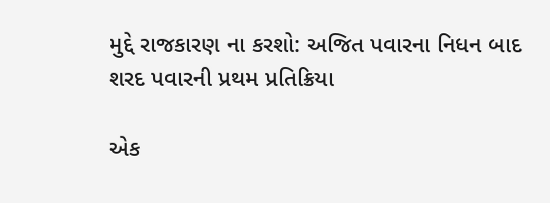મુદ્દે રાજકારણ ના કરશો: અજિત પવારના નિધન બાદ શરદ પવારની પ્રથમ પ્રતિક્રિયા

એક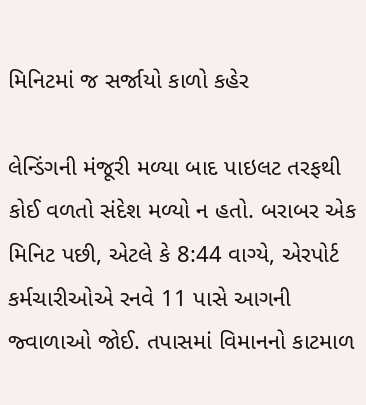મિનિટમાં જ સર્જાયો કાળો કહેર

લેન્ડિંગની મંજૂરી મળ્યા બાદ પાઇલટ તરફથી કોઈ વળતો સંદેશ મળ્યો ન હતો. બરાબર એક મિનિટ પછી, એટલે કે 8:44 વાગ્યે, એરપોર્ટ કર્મચારીઓએ રનવે 11 પાસે આગની જ્વાળાઓ જોઈ. તપાસમાં વિમાનનો કાટમાળ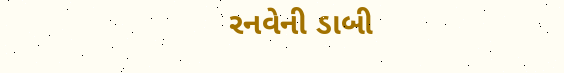રનવેની ડાબી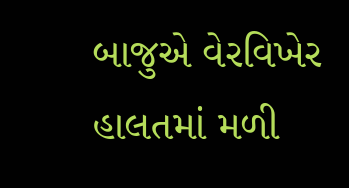બાજુએ વેરવિખેર હાલતમાં મળી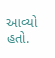આવ્યો હતો.